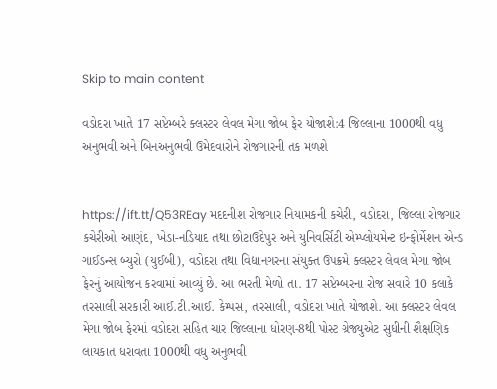Skip to main content

વડોદરા ખાતે 17 સપ્ટેમ્બરે ક્લસ્ટર લેવલ મેગા જોબ ફેર યોજાશે:4 જિલ્લાના 1000થી વધુ અનુભવી અને બિનઅનુભવી ઉમેદવારોને રોજગારની તક મળશે


https://ift.tt/Q53REay મદદનીશ રોજગાર નિયામકની કચેરી, વડોદરા, જિલ્લા રોજગાર કચેરીઓ આણંદ, ખેડા-નડિયાદ તથા છોટાઉદેપુર અને યુનિવર્સિટી એમ્પ્લોયમેન્ટ ઇન્ફોર્મેશન એન્ડ ગાઈડન્સ બ્યુરો (યુઈબી), વડોદરા તથા વિદ્યાનગરના સંયુક્ત ઉપક્રમે ક્લસ્ટર લેવલ મેગા જોબ ફેરનું આયોજન કરવામાં આવ્યું છે. આ ભરતી મેળો તા. 17 સપ્ટેમ્બરના રોજ સવારે 10 કલાકે તરસાલી સરકારી આઈ.ટી.આઈ. કેમ્પસ, તરસાલી, વડોદરા ખાતે યોજાશે. આ ક્લસ્ટર લેવલ મેગા જોબ ફેરમાં વડોદરા સહિત ચાર જિલ્લાના ધોરણ-8થી પોસ્ટ ગ્રેજ્યુએટ સુધીની શૈક્ષણિક લાયકાત ધરાવતા 1000થી વધુ અનુભવી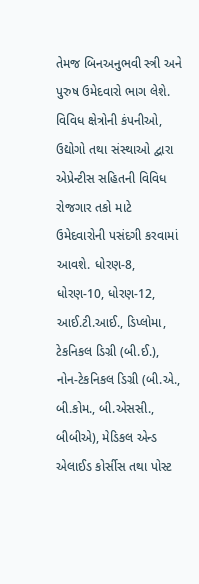તેમજ બિનઅનુભવી સ્ત્રી અને પુરુષ ઉમેદવારો ભાગ લેશે. વિવિધ ક્ષેત્રોની કંપનીઓ, ઉદ્યોગો તથા સંસ્થાઓ દ્વારા એપ્રેન્ટીસ સહિતની વિવિધ રોજગાર તકો માટે ઉમેદવારોની પસંદગી કરવામાં આવશે. ધોરણ-8, ધોરણ-10, ધોરણ-12, આઈ.ટી.આઈ., ડિપ્લોમા, ટેકનિકલ ડિગ્રી (બી.ઈ.), નોન-ટેકનિકલ ડિગ્રી (બી.એ., બી.કોમ., બી.એસસી., બીબીએ), મેડિકલ એન્ડ એલાઈડ કોર્સીસ તથા પોસ્ટ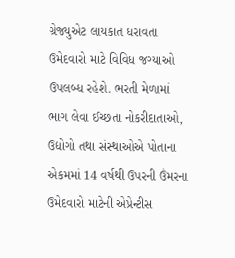ગ્રેજ્યુએટ લાયકાત ધરાવતા ઉમેદવારો માટે વિવિધ જગ્યાઓ ઉપલબ્ધ રહેશે. ભરતી મેળામાં ભાગ લેવા ઈચ્છતા નોકરીદાતાઓ, ઉદ્યોગો તથા સંસ્થાઓએ પોતાના એકમમાં 14 વર્ષથી ઉપરની ઉંમરના ઉમેદવારો માટેની એપ્રેન્ટીસ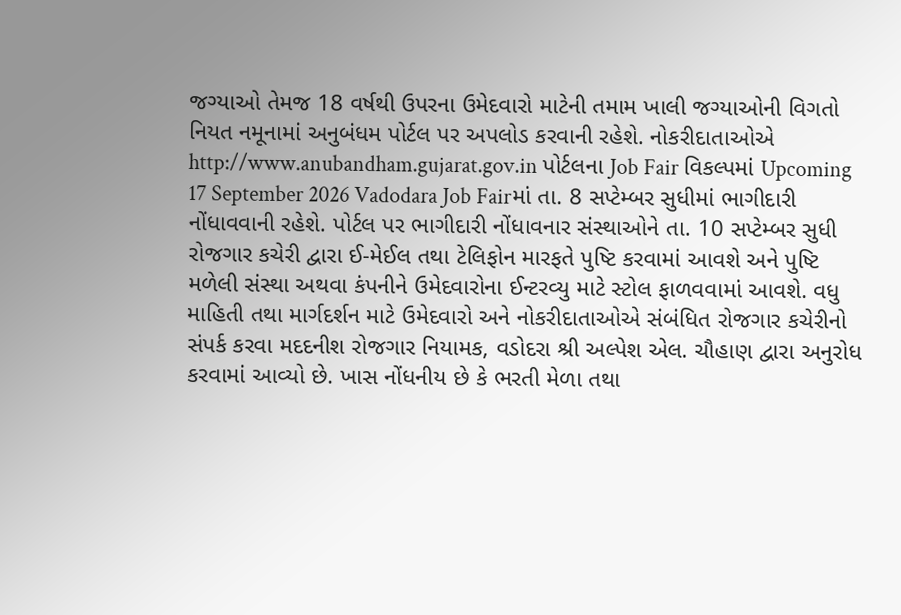જગ્યાઓ તેમજ 18 વર્ષથી ઉપરના ઉમેદવારો માટેની તમામ ખાલી જગ્યાઓની વિગતો નિયત નમૂનામાં અનુબંધમ પોર્ટલ પર અપલોડ કરવાની રહેશે. નોકરીદાતાઓએ http://www.anubandham.gujarat.gov.in પોર્ટલના Job Fair વિકલ્પમાં Upcoming 17 September 2026 Vadodara Job Fairમાં તા. 8 સપ્ટેમ્બર સુધીમાં ભાગીદારી નોંધાવવાની રહેશે. પોર્ટલ પર ભાગીદારી નોંધાવનાર સંસ્થાઓને તા. 10 સપ્ટેમ્બર સુધી રોજગાર કચેરી દ્વારા ઈ-મેઈલ તથા ટેલિફોન મારફતે પુષ્ટિ કરવામાં આવશે અને પુષ્ટિ મળેલી સંસ્થા અથવા કંપનીને ઉમેદવારોના ઈન્ટરવ્યુ માટે સ્ટોલ ફાળવવામાં આવશે. વધુ માહિતી તથા માર્ગદર્શન માટે ઉમેદવારો અને નોકરીદાતાઓએ સંબંધિત રોજગાર કચેરીનો સંપર્ક કરવા મદદનીશ રોજગાર નિયામક, વડોદરા શ્રી અલ્પેશ એલ. ચૌહાણ દ્વારા અનુરોધ કરવામાં આવ્યો છે. ખાસ નોંધનીય છે કે ભરતી મેળા તથા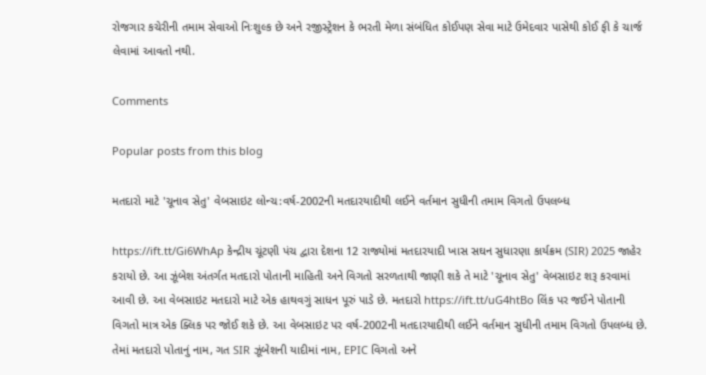રોજગાર કચેરીની તમામ સેવાઓ નિઃશુલ્ક છે અને રજીસ્ટ્રેશન કે ભરતી મેળા સંબંધિત કોઈપણ સેવા માટે ઉમેદવાર પાસેથી કોઈ ફી કે ચાર્જ લેવામાં આવતો નથી.

Comments

Popular posts from this blog

મતદારો માટે 'ચૂનાવ સેતુ' વેબસાઇટ લોન્ચ:વર્ષ-2002ની મતદારયાદીથી લઈને વર્તમાન સુધીની તમામ વિગતો ઉપલબ્ધ

https://ift.tt/Gi6WhAp કેન્દ્રીય ચૂંટણી પંચ દ્વારા દેશના 12 રાજ્યોમાં મતદારયાદી ખાસ સઘન સુધારણા કાર્યક્રમ (SIR) 2025 જાહેર કરાયો છે. આ ઝૂંબેશ અંતર્ગત મતદારો પોતાની માહિતી અને વિગતો સરળતાથી જાણી શકે તે માટે 'ચૂનાવ સેતુ' વેબસાઇટ શરૂ કરવામાં આવી છે. આ વેબસાઇટ મતદારો માટે એક હાથવગું સાધન પૂરું પાડે છે. મતદારો https://ift.tt/uG4htBo લિંક પર જઈને પોતાની વિગતો માત્ર એક ક્લિક પર જોઈ શકે છે. આ વેબસાઇટ પર વર્ષ-2002ની મતદારયાદીથી લઈને વર્તમાન સુધીની તમામ વિગતો ઉપલબ્ધ છે. તેમાં મતદારો પોતાનું નામ, ગત SIR ઝૂંબેશની યાદીમાં નામ, EPIC વિગતો અને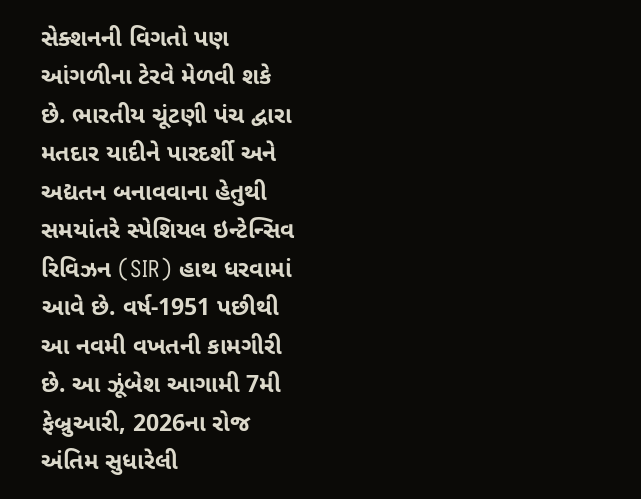સેક્શનની વિગતો પણ આંગળીના ટેરવે મેળવી શકે છે. ભારતીય ચૂંટણી પંચ દ્વારા મતદાર યાદીને પારદર્શી અને અદ્યતન બનાવવાના હેતુથી સમયાંતરે સ્પેશિયલ ઇન્ટેન્સિવ રિવિઝન (SIR) હાથ ધરવામાં આવે છે. વર્ષ-1951 પછીથી આ નવમી વખતની કામગીરી છે. આ ઝૂંબેશ આગામી 7મી ફેબ્રુઆરી, 2026ના રોજ અંતિમ સુધારેલી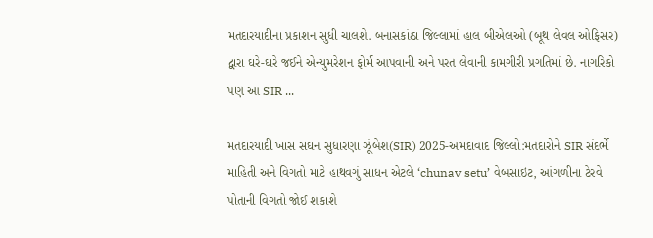મતદારયાદીના પ્રકાશન સુધી ચાલશે. બનાસકાંઠા જિલ્લામાં હાલ બીએલઓ (બૂથ લેવલ ઓફિસર) દ્વારા ઘરે-ઘરે જઈને એન્યુમરેશન ફોર્મ આપવાની અને પરત લેવાની કામગીરી પ્રગતિમાં છે. નાગરિકો પણ આ SIR ...

મતદારયાદી ખાસ સઘન સુધારણા ઝૂંબેશ(SIR) 2025-અમદાવાદ જિલ્લો:મતદારોને SIR સંદર્ભે માહિતી અને વિગતો માટે હાથવગું સાધન એટલે ‘chunav setu’ વેબસાઇટ, આંગળીના ટેરવે પોતાની વિગતો જોઈ શકાશે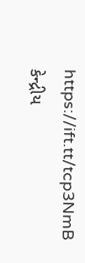https://ift.tt/tcp3NmB કેન્દ્રીય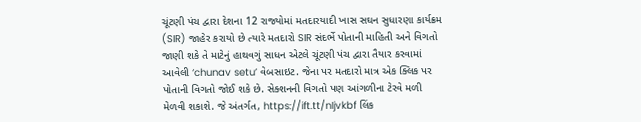ચૂંટણી પંચ દ્વારા દેશના 12 રાજ્યોમાં મતદારયાદી ખાસ સઘન સુધારણા કાર્યક્રમ (SIR) જાહેર કરાયો છે ત્યારે મતદારો SIR સંદર્ભે પોતાની માહિતી અને વિગતો જાણી શકે તે માટેનું હાથવગું સાધન એટલે ચૂંટણી પંચ દ્વારા તૈયાર કરવામાં આવેલી ‘chunav setu’ વેબસાઇટ. જેના પર મતદારો માત્ર એક ક્લિક પર પોતાની વિગતો જોઈ શકે છે. સેક્શનની વિગતો પણ આંગળીના ટેરવે મળી મેળવી શકાશે. જે અંતર્ગત, https://ift.tt/nIjvkbf લિંક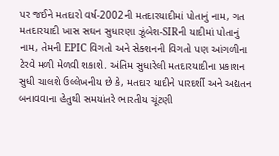પર જઈને મતદારો વર્ષ-2002ની મતદારયાદીમાં પોતાનું નામ, ગત મતદારયાદી ખાસ સઘન સુધારણા ઝૂંબેશ-SIRની યાદીમાં પોતાનું નામ, તેમની EPIC વિગતો અને સેક્શનની વિગતો પણ આંગળીના ટેરવે મળી મેળવી શકાશે. અંતિમ સુધારેલી મતદારયાદીના પ્રકાશન સુધી ચાલશે ઉલ્લેખનીય છે કે, મતદાર યાદીને પારદર્શી અને અદ્યતન બનાવવાના હેતુથી સમયાંતરે ભારતીય ચૂંટણી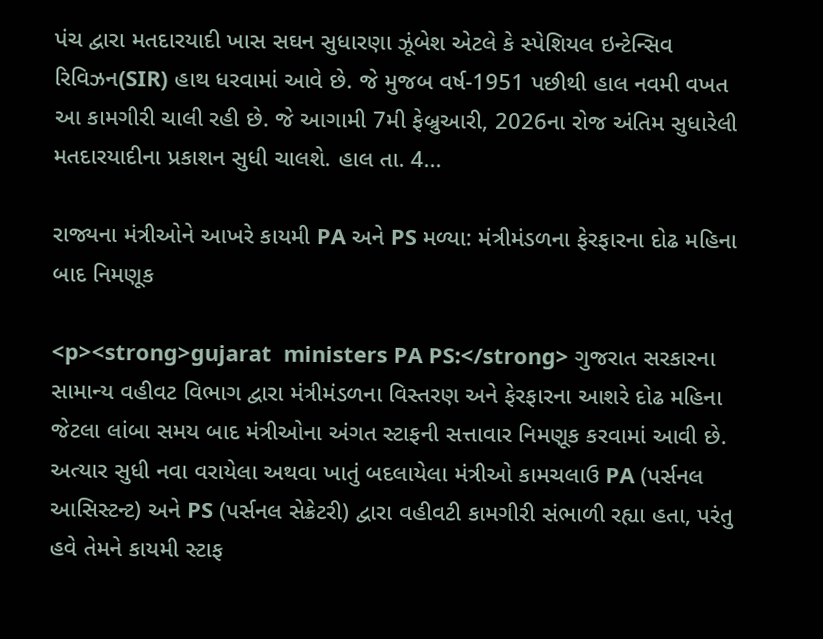પંચ દ્વારા મતદારયાદી ખાસ સઘન સુધારણા ઝૂંબેશ એટલે કે સ્પેશિયલ ઇન્ટેન્સિવ રિવિઝન(SIR) હાથ ધરવામાં આવે છે. જે મુજબ વર્ષ-1951 પછીથી હાલ નવમી વખત આ કામગીરી ચાલી રહી છે. જે આગામી 7મી ફેબ્રુઆરી, 2026ના રોજ અંતિમ સુધારેલી મતદારયાદીના પ્રકાશન સુધી ચાલશે. હાલ તા. 4...

રાજ્યના મંત્રીઓને આખરે કાયમી PA અને PS મળ્યા: મંત્રીમંડળના ફેરફારના દોઢ મહિના બાદ નિમણૂક

<p><strong>gujarat  ministers PA PS:</strong> ગુજરાત સરકારના સામાન્ય વહીવટ વિભાગ દ્વારા મંત્રીમંડળના વિસ્તરણ અને ફેરફારના આશરે દોઢ મહિના જેટલા લાંબા સમય બાદ મંત્રીઓના અંગત સ્ટાફની સત્તાવાર નિમણૂક કરવામાં આવી છે. અત્યાર સુધી નવા વરાયેલા અથવા ખાતું બદલાયેલા મંત્રીઓ કામચલાઉ PA (પર્સનલ આસિસ્ટન્ટ) અને PS (પર્સનલ સેક્રેટરી) દ્વારા વહીવટી કામગીરી સંભાળી રહ્યા હતા, પરંતુ હવે તેમને કાયમી સ્ટાફ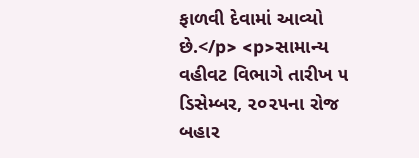ફાળવી દેવામાં આવ્યો છે.</p> <p>સામાન્ય વહીવટ વિભાગે તારીખ ૫ ડિસેમ્બર, ૨૦૨૫ના રોજ બહાર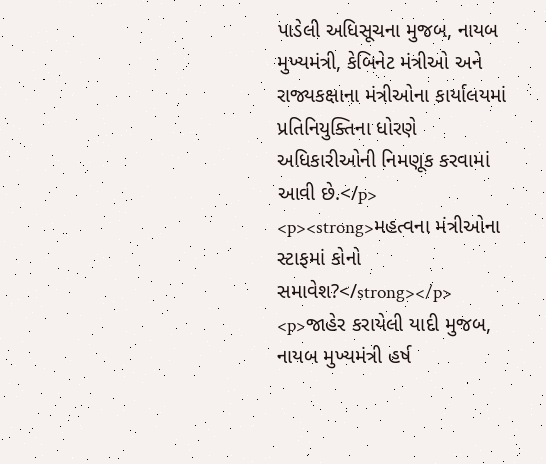પાડેલી અધિસૂચના મુજબ, નાયબ મુખ્યમંત્રી, કેબિનેટ મંત્રીઓ અને રાજ્યકક્ષાના મંત્રીઓના કાર્યાલયમાં પ્રતિનિયુક્તિના ધોરણે અધિકારીઓની નિમણૂક કરવામાં આવી છે.</p> <p><strong>મહત્વના મંત્રીઓના સ્ટાફમાં કોનો સમાવેશ?</strong></p> <p>જાહેર કરાયેલી યાદી મુજબ, નાયબ મુખ્યમંત્રી હર્ષ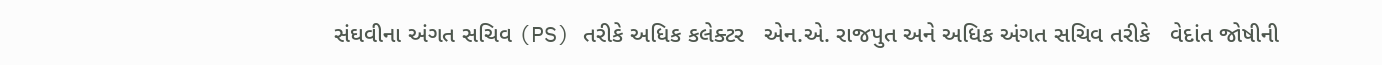સંઘવીના અંગત સચિવ (PS) તરીકે અધિક કલેક્ટર   એન.એ. રાજપુત અને અધિક અંગત સચિવ તરીકે   વેદાંત જોષીની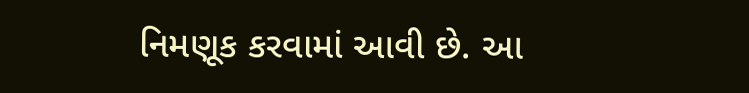નિમણૂક કરવામાં આવી છે. આ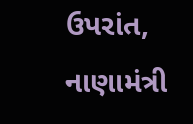ઉપરાંત, નાણામંત્રી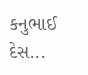કનુભાઈ દેસ...